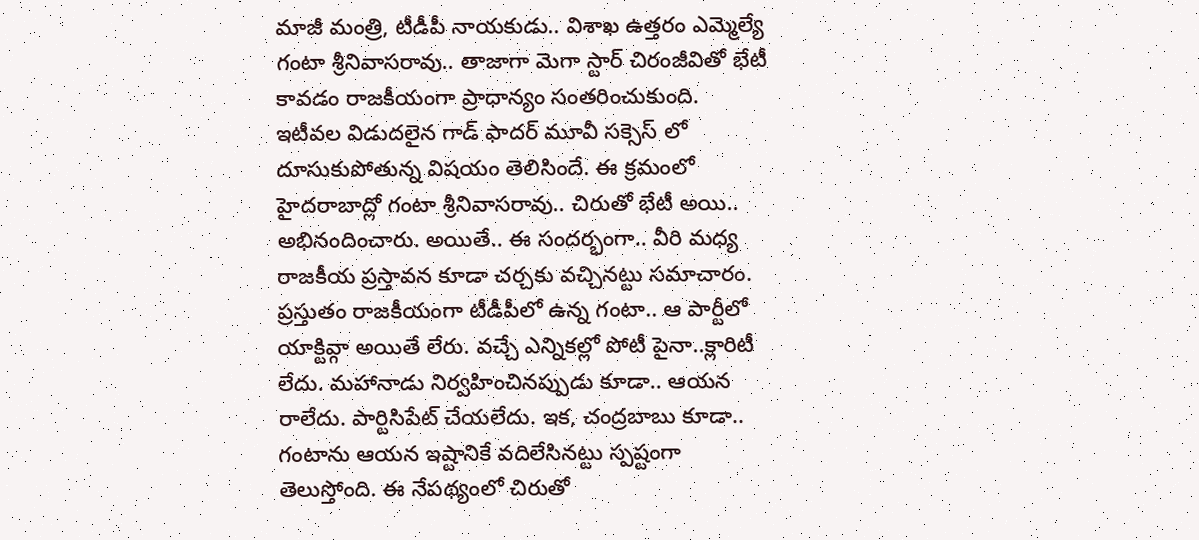మాజీ మంత్రి, టీడీపీ నాయకుడు.. విశాఖ ఉత్తరం ఎమ్మెల్యే గంటా శ్రీనివాసరావు.. తాజాగా మెగా స్టార్ చిరంజీవితో భేటీ కావడం రాజకీయంగా ప్రాధాన్యం సంతరించుకుంది. ఇటీవల విడుదలైన గాడ్ ఫాదర్ మూవీ సక్సెస్ లో దూసుకుపోతున్న విషయం తెలిసిందే. ఈ క్రమంలో హైదరాబాద్లో గంటా శ్రీనివాసరావు.. చిరుతో భేటీ అయి.. అభినందించారు. అయితే.. ఈ సందర్భంగా.. వీరి మధ్య రాజకీయ ప్రస్తావన కూడా చర్చకు వచ్చినట్టు సమాచారం.
ప్రస్తుతం రాజకీయంగా టీడీపీలో ఉన్న గంటా.. ఆ పార్టీలో యాక్టివ్గా అయితే లేరు. వచ్చే ఎన్నికల్లో పోటీ పైనా..క్లారిటీ లేదు. మహానాడు నిర్వహించినప్పుడు కూడా.. ఆయన రాలేదు. పార్టిసిపేట్ చేయలేదు. ఇక, చంద్రబాబు కూడా.. గంటాను ఆయన ఇష్టానికే వదిలేసినట్టు స్పష్టంగా తెలుస్తోంది. ఈ నేపథ్యంలో చిరుతో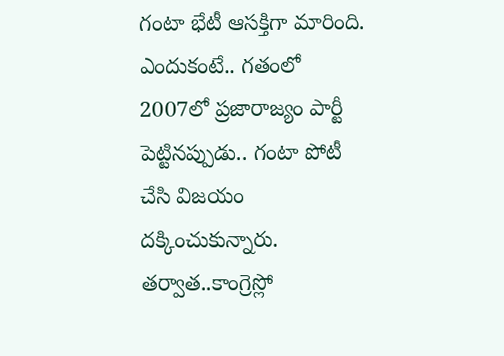గంటా భేటీ ఆసక్తిగా మారింది. ఎందుకంటే.. గతంలో 2007లో ప్రజారాజ్యం పార్టీ పెట్టినప్పుడు.. గంటా పోటీ చేసి విజయం దక్కించుకున్నారు.
తర్వాత..కాంగ్రెస్లో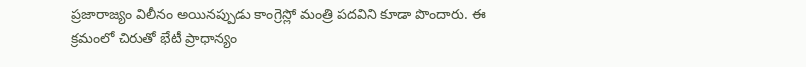ప్రజారాజ్యం విలీనం అయినప్పుడు కాంగ్రెస్లో మంత్రి పదవిని కూడా పొందారు. ఈ క్రమంలో చిరుతో భేటీ ప్రాధాన్యం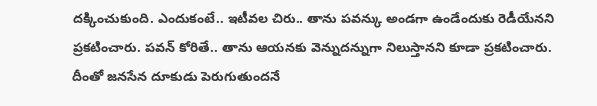దక్కించుకుంది. ఎందుకంటే.. ఇటీవల చిరు.. తాను పవన్కు అండగా ఉండేందుకు రెడీయేనని ప్రకటించారు. పవన్ కోరితే.. తాను ఆయనకు వెన్నుదన్నుగా నిలుస్తానని కూడా ప్రకటించారు. దీంతో జనసేన దూకుడు పెరుగుతుందనే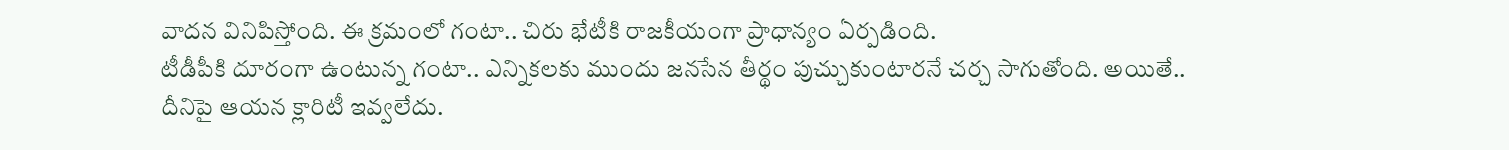వాదన వినిపిస్తోంది. ఈ క్రమంలో గంటా.. చిరు భేటీకి రాజకీయంగా ప్రాధాన్యం ఏర్పడింది.
టీడీపీకి దూరంగా ఉంటున్న గంటా.. ఎన్నికలకు ముందు జనసేన తీర్థం పుచ్చుకుంటారనే చర్చ సాగుతోంది. అయితే.. దీనిపై ఆయన క్లారిటీ ఇవ్వలేదు.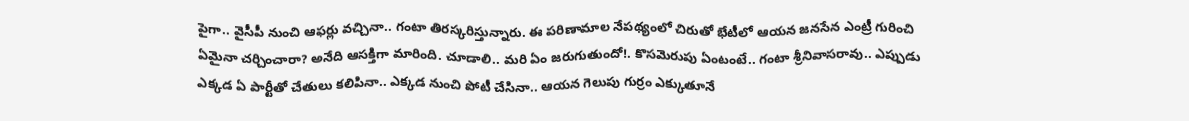పైగా.. వైసీపీ నుంచి ఆఫర్లు వచ్చినా.. గంటా తిరస్కరిస్తున్నారు. ఈ పరిణామాల నేపథ్యంలో చిరుతో భేటీలో ఆయన జనసేన ఎంట్రీ గురించి ఏమైనా చర్చించారా? అనేది ఆసక్తిగా మారింది. చూడాలి.. మరి ఏం జరుగుతుందో!. కొసమెరుపు ఏంటంటే.. గంటా శ్రీనివాసరావు.. ఎప్పుడు ఎక్కడ ఏ పార్టీతో చేతులు కలిపినా.. ఎక్కడ నుంచి పోటీ చేసినా.. ఆయన గెలుపు గుర్రం ఎక్కుతూనే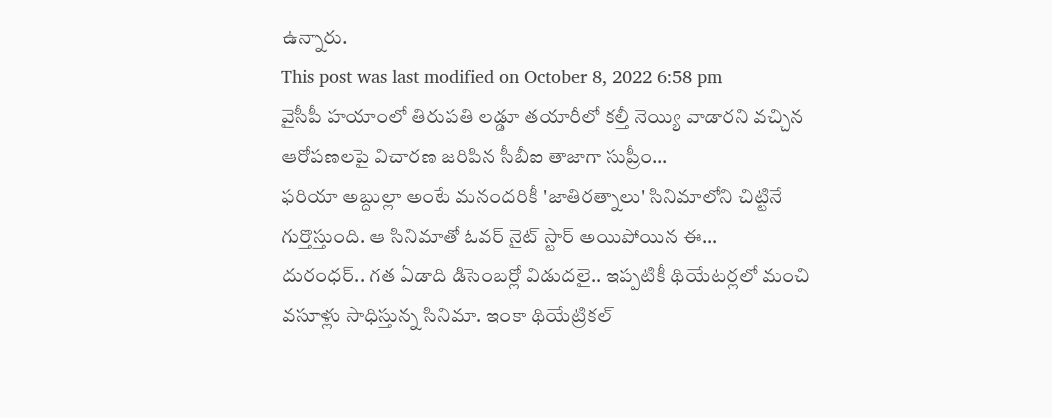ఉన్నారు.
This post was last modified on October 8, 2022 6:58 pm
వైసీపీ హయాంలో తిరుపతి లడ్డూ తయారీలో కల్తీ నెయ్యి వాడారని వచ్చిన ఆరోపణలపై విచారణ జరిపిన సీబీఐ తాజాగా సుప్రీం…
ఫరియా అబ్దుల్లా అంటే మనందరికీ 'జాతిరత్నాలు' సినిమాలోని చిట్టినే గుర్తొస్తుంది. ఆ సినిమాతో ఓవర్ నైట్ స్టార్ అయిపోయిన ఈ…
దురంధర్.. గత ఏడాది డిసెంబర్లో విడుదలై.. ఇప్పటికీ థియేటర్లలో మంచి వసూళ్లు సాధిస్తున్న సినిమా. ఇంకా థియేట్రికల్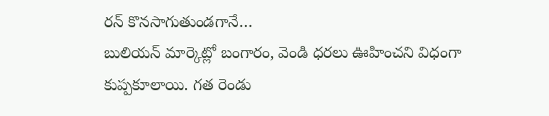రన్ కొనసాగుతుండగానే…
బులియన్ మార్కెట్లో బంగారం, వెండి ధరలు ఊహించని విధంగా కుప్పకూలాయి. గత రెండు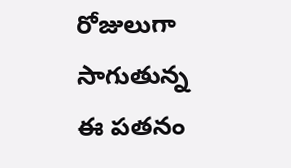రోజులుగా సాగుతున్న ఈ పతనం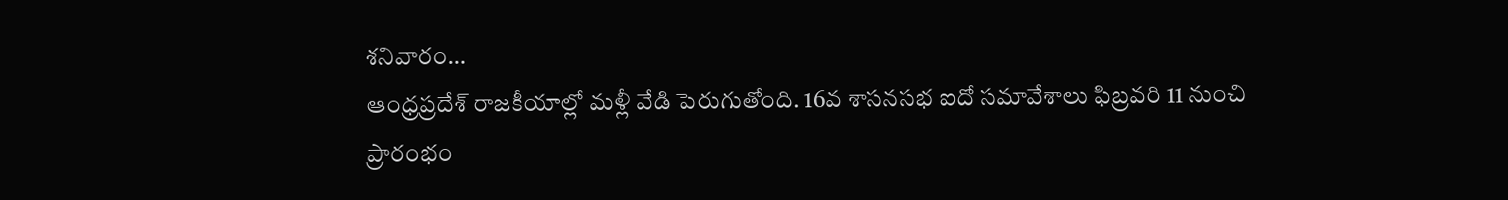శనివారం…
ఆంధ్రప్రదేశ్ రాజకీయాల్లో మళ్లీ వేడి పెరుగుతోంది. 16వ శాసనసభ ఐదో సమావేశాలు ఫిబ్రవరి 11 నుంచి ప్రారంభం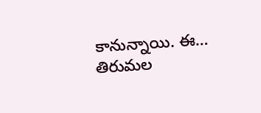కానున్నాయి. ఈ…
తిరుమల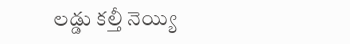లడ్డు కల్తీ నెయ్యి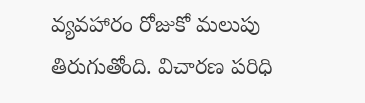వ్యవహారం రోజుకో మలుపు తిరుగుతోంది. విచారణ పరిధి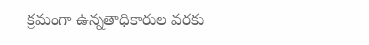క్రమంగా ఉన్నతాధికారుల వరకు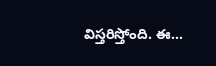విస్తరిస్తోంది. ఈ…